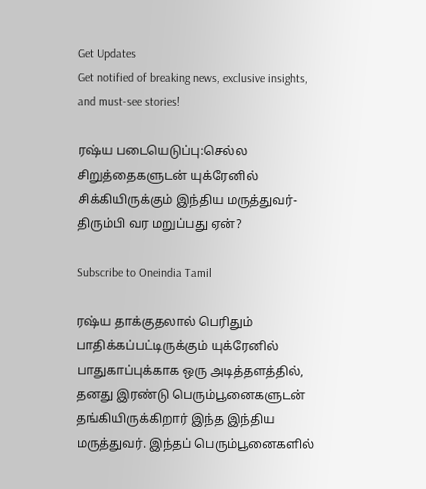Get Updates
Get notified of breaking news, exclusive insights, and must-see stories!

ரஷ்ய படையெடுப்பு:செல்ல சிறுத்தைகளுடன் யுக்ரேனில் சிக்கியிருக்கும் இந்திய மருத்துவர்-திரும்பி வர மறுப்பது ஏன்?

Subscribe to Oneindia Tamil

ரஷ்ய தாக்குதலால் பெரிதும் பாதிக்கப்பட்டிருக்கும் யுக்ரேனில் பாதுகாப்புக்காக ஒரு அடித்தளத்தில், தனது இரண்டு பெரும்பூனைகளுடன் தங்கியிருக்கிறார் இந்த இந்திய மருத்துவர். இந்தப் பெரும்பூனைகளில்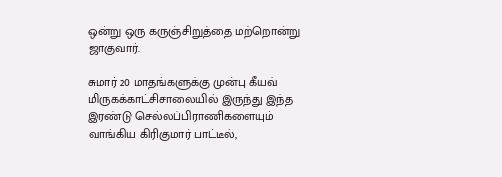ஒன்று ஒரு கருஞ்சிறுத்தை மற்றொன்று ஜாகுவார்.

சுமார் 20 மாதங்களுக்கு முன்பு கீயவ் மிருகக்காட்சிசாலையில் இருந்து இந்த இரண்டு செல்லப்பிராணிகளையும் வாங்கிய கிரிகுமார் பாட்டீல்,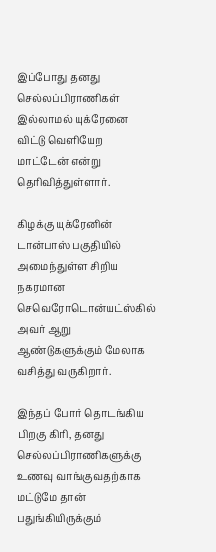இப்போது தனது செல்லப்பிராணிகள் இல்லாமல் யுக்ரேனை விட்டு வெளியேற மாட்டேன் என்று தெரிவித்துள்ளார்.

கிழக்கு யுக்ரேனின் டான்பாஸ் பகுதியில் அமைந்துள்ள சிறிய நகரமான செவெரோடொன்யட்ஸ்கில் அவர் ஆறு ஆண்டுகளுக்கும் மேலாக வசித்து வருகிறார்.

இந்தப் போர் தொடங்கிய பிறகு கிரி, தனது செல்லப்பிராணிகளுக்கு உணவு வாங்குவதற்காக மட்டுமே தான் பதுங்கியிருக்கும்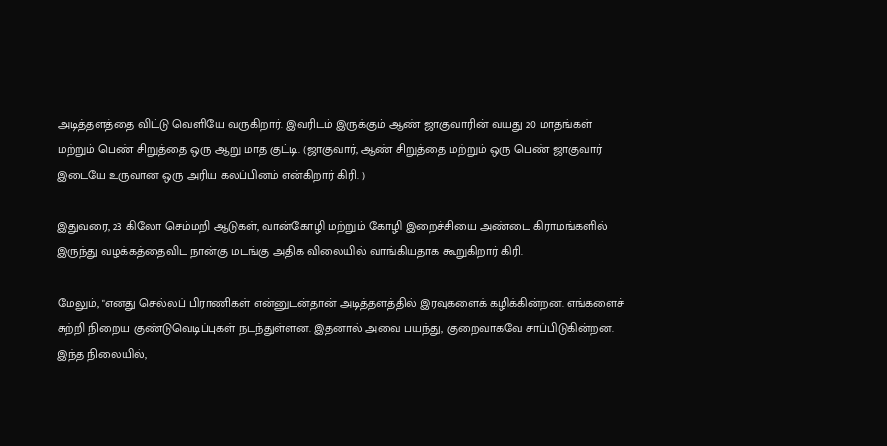அடித்தளத்தை விட்டு வெளியே வருகிறார். இவரிடம் இருக்கும் ஆண் ஜாகுவாரின் வயது 20 மாதங்கள் மற்றும் பெண் சிறுத்தை ஒரு ஆறு மாத குட்டி. (ஜாகுவார், ஆண் சிறுத்தை மற்றும் ஒரு பெண் ஜாகுவார் இடையே உருவான ஒரு அரிய கலப்பினம் என்கிறார் கிரி. )

இதுவரை, 23 கிலோ செம்மறி ஆடுகள், வான்கோழி மற்றும் கோழி இறைச்சியை அண்டை கிராமங்களில் இருந்து வழக்கத்தைவிட நான்கு மடங்கு அதிக விலையில் வாங்கியதாக கூறுகிறார் கிரி.

மேலும், "எனது செல்லப் பிராணிகள் என்னுடன்தான் அடித்தளத்தில் இரவுகளைக் கழிக்கின்றன. எங்களைச் சுற்றி நிறைய குண்டுவெடிப்புகள் நடந்துள்ளன. இதனால் அவை பயந்து, குறைவாகவே சாப்பிடுகின்றன. இந்த நிலையில்,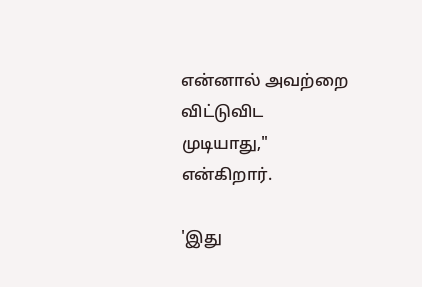என்னால் அவற்றை விட்டுவிட முடியாது," என்கிறார்.

'இது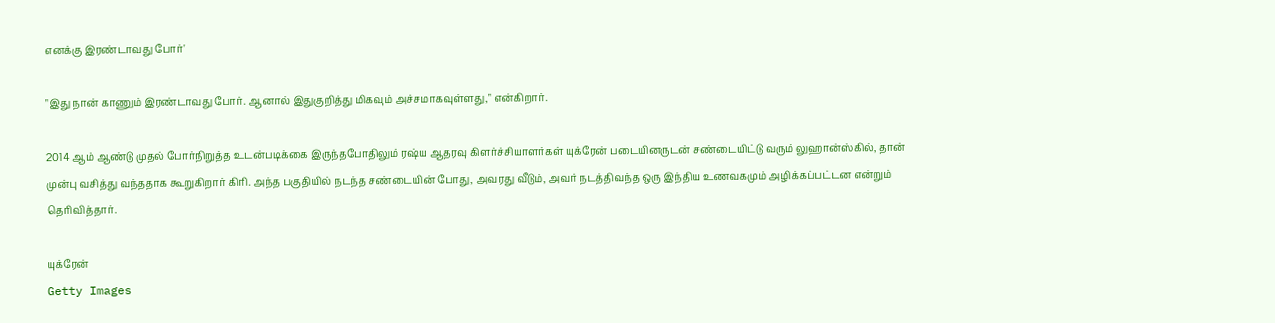எனக்கு இரண்டாவது போர்'

"இது நான் காணும் இரண்டாவது போர். ஆனால் இதுகுறித்து மிகவும் அச்சமாகவுள்ளது," என்கிறார்.

2014 ஆம் ஆண்டு முதல் போர்நிறுத்த உடன்படிக்கை இருந்தபோதிலும் ரஷ்ய ஆதரவு கிளர்ச்சியாளர்கள் யுக்ரேன் படையினருடன் சண்டையிட்டு வரும் லுஹான்ஸ்கில், தான் முன்பு வசித்து வந்ததாக கூறுகிறார் கிரி. அந்த பகுதியில் நடந்த சண்டையின் போது, அவரது வீடும், அவர் நடத்திவந்த ஒரு இந்திய உணவகமும் அழிக்கப்பட்டன என்றும் தெரிவித்தார்.

யுக்ரேன்
Getty Images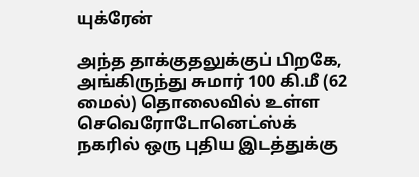யுக்ரேன்

அந்த தாக்குதலுக்குப் பிறகே, அங்கிருந்து சுமார் 100 கி.மீ (62 மைல்) தொலைவில் உள்ள செவெரோடோனெட்ஸ்க் நகரில் ஒரு புதிய இடத்துக்கு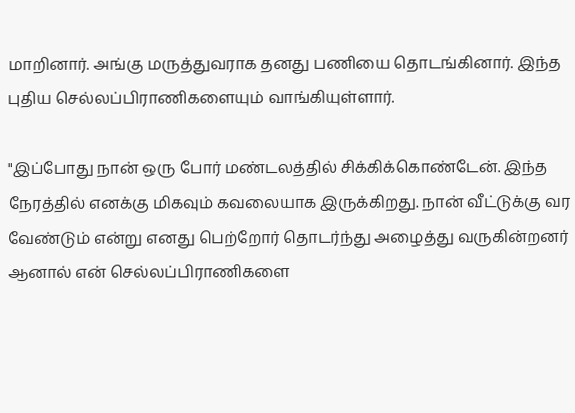மாறினார். அங்கு மருத்துவராக தனது பணியை தொடங்கினார். இந்த புதிய செல்லப்பிராணிகளையும் வாங்கியுள்ளார்.

"இப்போது நான் ஒரு போர் மண்டலத்தில் சிக்கிக்கொண்டேன். இந்த நேரத்தில் எனக்கு மிகவும் கவலையாக இருக்கிறது. நான் வீட்டுக்கு வர வேண்டும் என்று எனது பெற்றோர் தொடர்ந்து அழைத்து வருகின்றனர் ஆனால் என் செல்லப்பிராணிகளை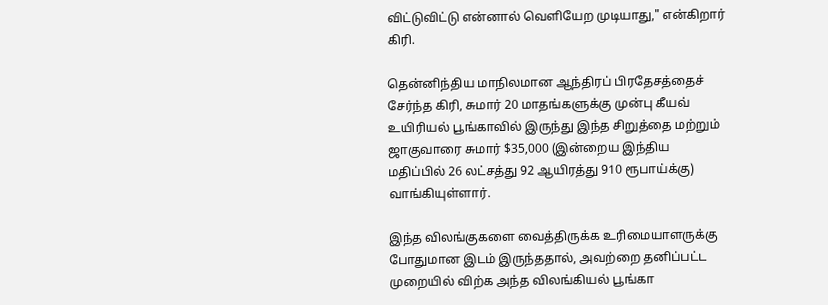விட்டுவிட்டு என்னால் வெளியேற முடியாது," என்கிறார் கிரி.

தென்னிந்திய மாநிலமான ஆந்திரப் பிரதேசத்தைச் சேர்ந்த கிரி, சுமார் 20 மாதங்களுக்கு முன்பு கீயவ் உயிரியல் பூங்காவில் இருந்து இந்த சிறுத்தை மற்றும் ஜாகுவாரை சுமார் $35,000 (இன்றைய இந்திய மதிப்பில் 26 லட்சத்து 92 ஆயிரத்து 910 ரூபாய்க்கு) வாங்கியுள்ளார்.

இந்த விலங்குகளை வைத்திருக்க உரிமையாளருக்கு போதுமான இடம் இருந்ததால், அவற்றை தனிப்பட்ட முறையில் விற்க அந்த விலங்கியல் பூங்கா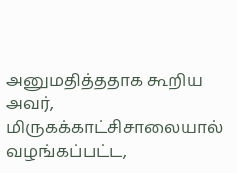அனுமதித்ததாக கூறிய அவர், மிருகக்காட்சிசாலையால் வழங்கப்பட்ட,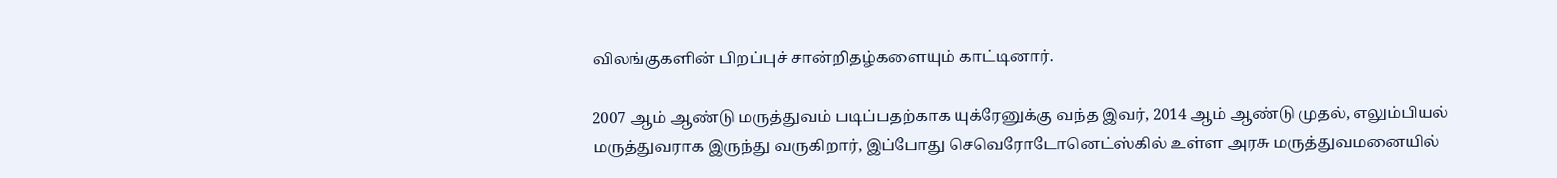விலங்குகளின் பிறப்புச் சான்றிதழ்களையும் காட்டினார்.

2007 ஆம் ஆண்டு மருத்துவம் படிப்பதற்காக யுக்ரேனுக்கு வந்த இவர், 2014 ஆம் ஆண்டு முதல், எலும்பியல் மருத்துவராக இருந்து வருகிறார், இப்போது செவெரோடோனெட்ஸ்கில் உள்ள அரசு மருத்துவமனையில்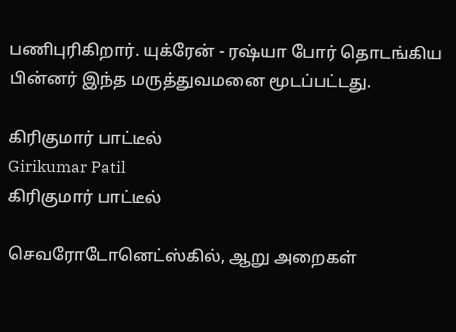பணிபுரிகிறார். யுக்ரேன் - ரஷ்யா போர் தொடங்கிய பின்னர் இந்த மருத்துவமனை மூடப்பட்டது.

கிரிகுமார் பாட்டீல்
Girikumar Patil
கிரிகுமார் பாட்டீல்

செவரோடோனெட்ஸ்கில், ஆறு அறைகள்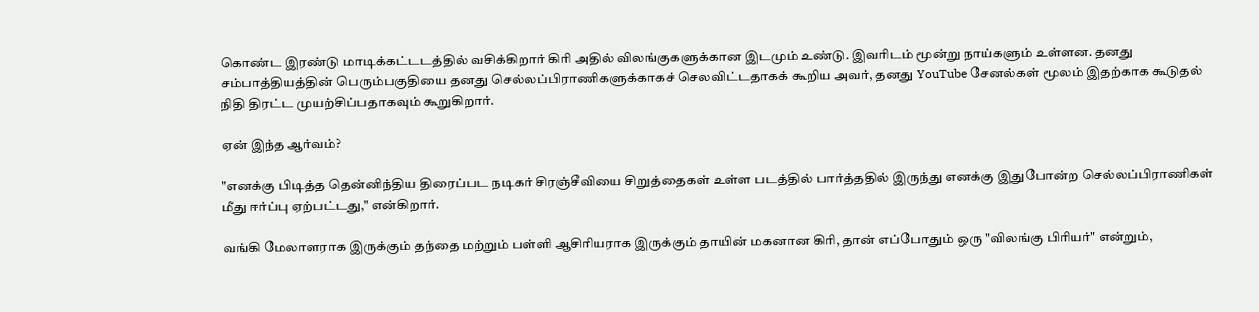கொண்ட இரண்டு மாடிக்கட்டடத்தில் வசிக்கிறார் கிரி அதில் விலங்குகளுக்கான இடமும் உண்டு. இவரிடம் மூன்று நாய்களும் உள்ளன. தனது சம்பாத்தியத்தின் பெரும்பகுதியை தனது செல்லப்பிராணிகளுக்காகச் செலவிட்டதாகக் கூறிய அவர், தனது YouTube சேனல்கள் மூலம் இதற்காக கூடுதல் நிதி திரட்ட முயற்சிப்பதாகவும் கூறுகிறார்.

ஏன் இந்த ஆர்வம்?

"எனக்கு பிடித்த தென்னிந்திய திரைப்பட நடிகர் சிரஞ்சீவியை சிறுத்தைகள் உள்ள படத்தில் பார்த்ததில் இருந்து எனக்கு இதுபோன்ற செல்லப்பிராணிகள் மீது ஈர்ப்பு ஏற்பட்டது," என்கிறார்.

வங்கி மேலாளராக இருக்கும் தந்தை மற்றும் பள்ளி ஆசிரியராக இருக்கும் தாயின் மகனான கிரி, தான் எப்போதும் ஒரு "விலங்கு பிரியர்" என்றும்,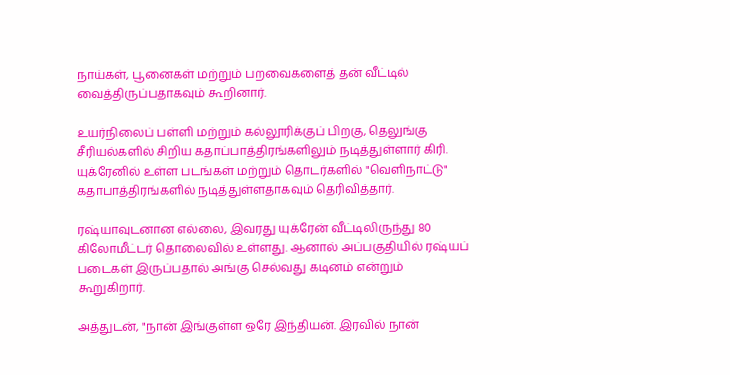நாய்கள், பூனைகள் மற்றும் பறவைகளைத் தன் வீட்டில் வைத்திருப்பதாகவும் கூறினார்.

உயர்நிலைப் பள்ளி மற்றும் கல்லூரிக்குப் பிறகு, தெலுங்கு சீரியல்களில் சிறிய கதாப்பாத்திரங்களிலும் நடித்துள்ளார் கிரி. யுக்ரேனில் உள்ள படங்கள் மற்றும் தொடர்களில் "வெளிநாட்டு" கதாபாத்திரங்களில் நடித்துள்ளதாகவும் தெரிவித்தார்.

ரஷ்யாவுடனான எல்லை, இவரது யுக்ரேன் வீட்டிலிருந்து 80 கிலோமீட்டர் தொலைவில் உள்ளது. ஆனால் அப்பகுதியில் ரஷ்யப் படைகள் இருப்பதால் அங்கு செல்வது கடினம் என்றும் கூறுகிறார்.

அத்துடன், "நான் இங்குள்ள ஒரே இந்தியன். இரவில் நான்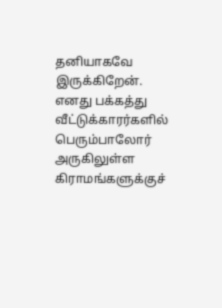தனியாகவே இருக்கிறேன். எனது பக்கத்து வீட்டுக்காரர்களில் பெரும்பாலோர் அருகிலுள்ள கிராமங்களுக்குச்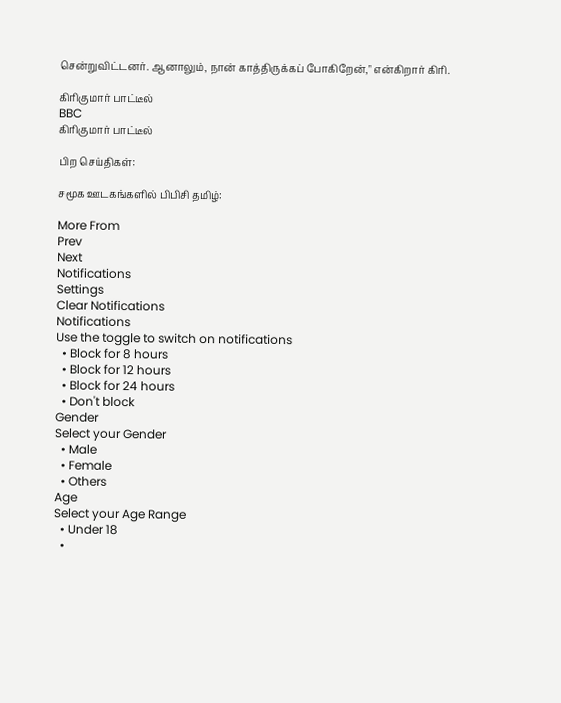சென்றுவிட்டனர். ஆனாலும், நான் காத்திருக்கப் போகிறேன்," என்கிறார் கிரி.

கிரிகுமார் பாட்டீல்
BBC
கிரிகுமார் பாட்டீல்

பிற செய்திகள்:

சமூக ஊடகங்களில் பிபிசி தமிழ்:

More From
Prev
Next
Notifications
Settings
Clear Notifications
Notifications
Use the toggle to switch on notifications
  • Block for 8 hours
  • Block for 12 hours
  • Block for 24 hours
  • Don't block
Gender
Select your Gender
  • Male
  • Female
  • Others
Age
Select your Age Range
  • Under 18
  •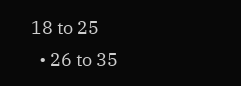18 to 25
  • 26 to 35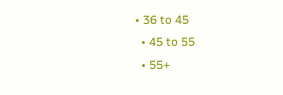• 36 to 45
  • 45 to 55
  • 55+